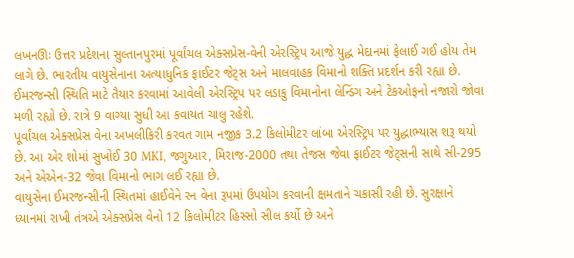લખનઊઃ ઉત્તર પ્રદેશના સુલ્તાનપુરમાં પૂર્વાંચલ એક્સપ્રેસ-વેની એરસ્ટ્રિપ આજે યુદ્ધ મેદાનમાં ફેલાઈ ગઈ હોય તેમ લાગે છે. ભારતીય વાયુસેનાના અત્યાધુનિક ફાઈટર જેટ્સ અને માલવાહક વિમાનો શક્તિ પ્રદર્શન કરી રહ્યા છે. ઈમરજન્સી સ્થિતિ માટે તૈયાર કરવામાં આવેલી એરસ્ટ્રિપ પર લડાકુ વિમાનોના લેન્ડિંગ અને ટેકઓફનો નજારો જોવા મળી રહ્યો છે. રાત્રે 9 વાગ્યા સુધી આ કવાયત ચાલુ રહેશે.
પૂર્વાંચલ એક્સપ્રેસ વેના અખલીકિરી કરવત ગામ નજીક 3.2 કિલોમીટર લાંબા એરસ્ટ્રિપ પર યુદ્ધાભ્યાસ શરૂ થયો છે. આ એર શોમાં સુખોઈ 30 MKI, જગુઆર, મિરાજ-2000 તથા તેજસ જેવા ફાઈટર જેટ્સની સાથે સી-295 અને એએન-32 જેવા વિમાનો ભાગ લઈ રહ્યા છે.
વાયુસેના ઈમરજન્સીની સ્થિતમાં હાઈવેને રન વેના રૂપમાં ઉપયોગ કરવાની ક્ષમતાને ચકાસી રહી છે. સુરક્ષાને ધ્યાનમાં રાખી તંત્રએ એક્સપ્રેસ વેનો 12 કિલોમીટર હિસ્સો સીલ કર્યો છે અને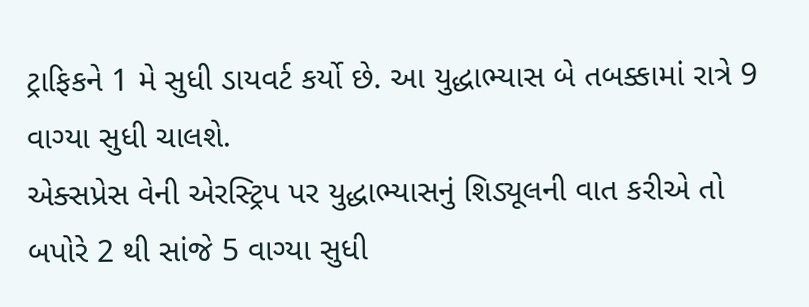ટ્રાફિકને 1 મે સુધી ડાયવર્ટ કર્યો છે. આ યુદ્ધાભ્યાસ બે તબક્કામાં રાત્રે 9 વાગ્યા સુધી ચાલશે.
એક્સપ્રેસ વેની એરસ્ટ્રિપ પર યુદ્ધાભ્યાસનું શિડ્યૂલની વાત કરીએ તો બપોરે 2 થી સાંજે 5 વાગ્યા સુધી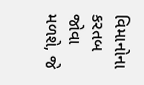વિમાનોના કરતબ જોવા મળશે, જે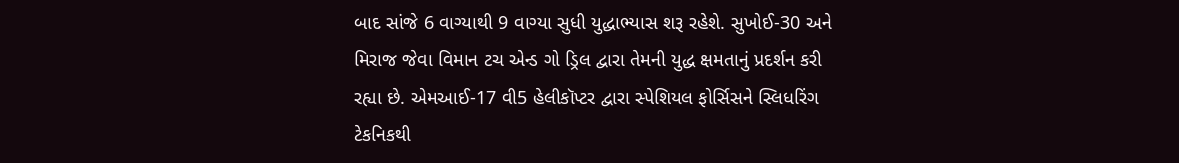બાદ સાંજે 6 વાગ્યાથી 9 વાગ્યા સુધી યુદ્ધાભ્યાસ શરૂ રહેશે. સુખોઈ-30 અને મિરાજ જેવા વિમાન ટચ એન્ડ ગો ડ્રિલ દ્વારા તેમની યુદ્ધ ક્ષમતાનું પ્રદર્શન કરી રહ્યા છે. એમઆઈ-17 વી5 હેલીકૉપ્ટર દ્વારા સ્પેશિયલ ફોર્સિસને સ્લિધરિંગ ટેકનિકથી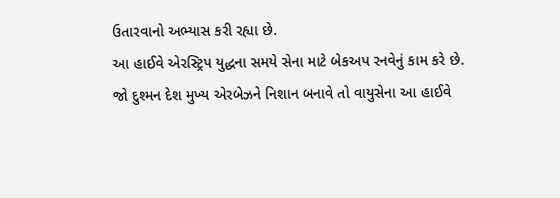ઉતારવાનો અભ્યાસ કરી રહ્યા છે.
આ હાઈવે એરસ્ટ્રિપ યુદ્ધના સમયે સેના માટે બેકઅપ રનવેનું કામ કરે છે. જો દુશ્મન દેશ મુખ્ય એરબેઝને નિશાન બનાવે તો વાયુસેના આ હાઈવે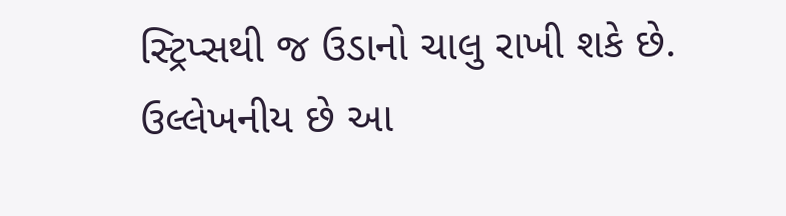સ્ટ્રિપ્સથી જ ઉડાનો ચાલુ રાખી શકે છે. ઉલ્લેખનીય છે આ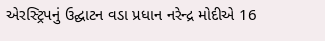એરસ્ટ્રિપનું ઉદ્ઘાટન વડા પ્રધાન નરેન્દ્ર મોદીએ 16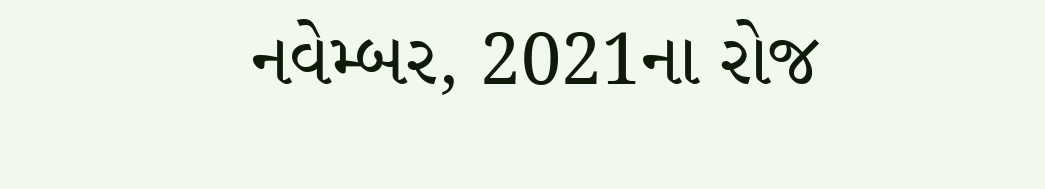નવેમ્બર, 2021ના રોજ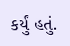કર્યું હતું.